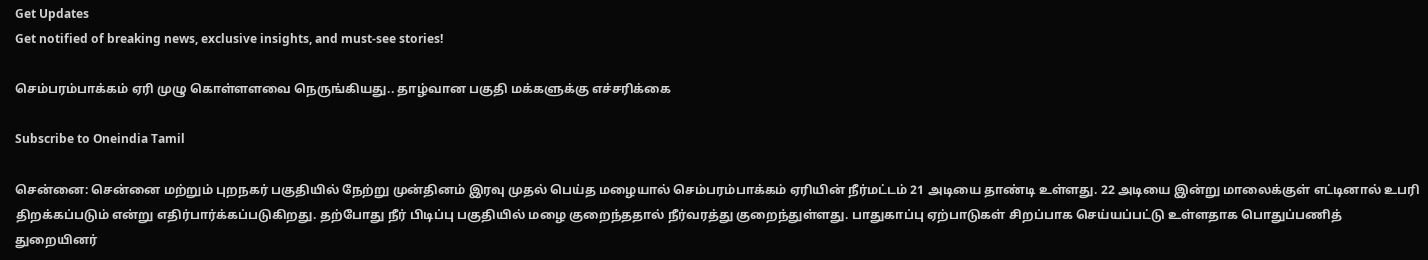Get Updates
Get notified of breaking news, exclusive insights, and must-see stories!

செம்பரம்பாக்கம் ஏரி முழு கொள்ளளவை நெருங்கியது.. தாழ்வான பகுதி மக்களுக்கு எச்சரிக்கை

Subscribe to Oneindia Tamil

சென்னை: சென்னை மற்றும் புறநகர் பகுதியில் நேற்று முன்தினம் இரவு முதல் பெய்த மழையால் செம்பரம்பாக்கம் ஏரியின் நீர்மட்டம் 21 அடியை தாண்டி உள்ளது. 22 அடியை இன்று மாலைக்குள் எட்டினால் உபரி திறக்கப்படும் என்று எதிர்பார்க்கப்படுகிறது. தற்போது நீர் பிடிப்பு பகுதியில் மழை குறைந்ததால் நீர்வரத்து குறைந்துள்ளது. பாதுகாப்பு ஏற்பாடுகள் சிறப்பாக செய்யப்பட்டு உள்ளதாக பொதுப்பணித் துறையினர்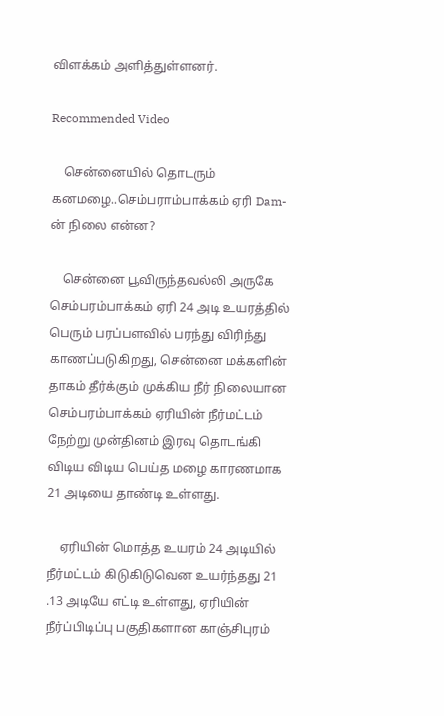விளக்கம் அளித்துள்ளனர்.

Recommended Video

    சென்னையில் தொடரும் கனமழை..செம்பராம்பாக்கம் ஏரி Dam-ன் நிலை என்ன?

    சென்னை பூவிருந்தவல்லி அருகே செம்பரம்பாக்கம் ஏரி 24 அடி உயரத்தில் பெரும் பரப்பளவில் பரந்து விரிந்து காணப்படுகிறது, சென்னை மக்களின் தாகம் தீர்க்கும் முக்கிய நீர் நிலையான செம்பரம்பாக்கம் ஏரியின் நீர்மட்டம் நேற்று முன்தினம் இரவு தொடங்கி விடிய விடிய பெய்த மழை காரணமாக 21 அடியை தாண்டி உள்ளது.

    ஏரியின் மொத்த உயரம் 24 அடியில் நீர்மட்டம் கிடுகிடுவென உயர்ந்தது 21 .13 அடியே எட்டி உள்ளது, ஏரியின் நீர்ப்பிடிப்பு பகுதிகளான காஞ்சிபுரம்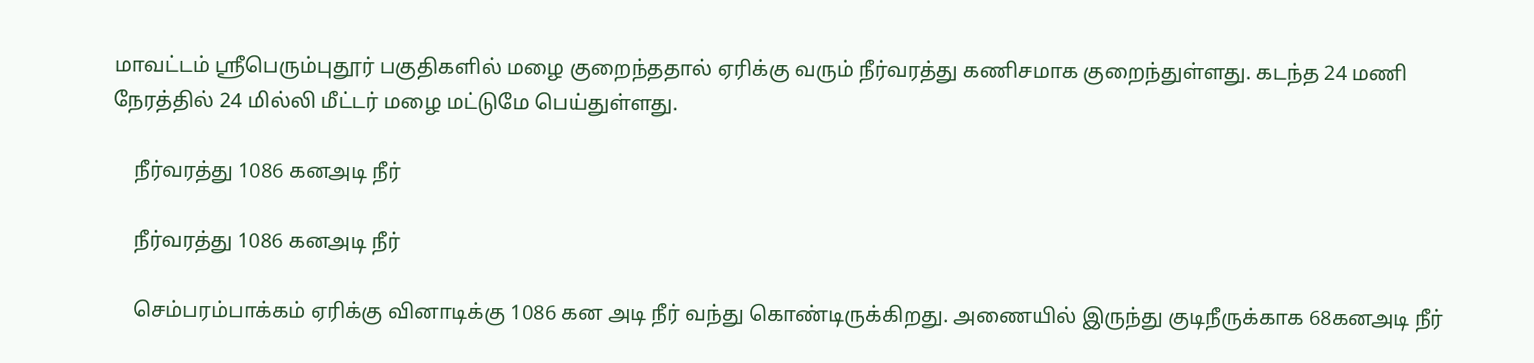மாவட்டம் ஸ்ரீபெரும்புதூர் பகுதிகளில் மழை குறைந்ததால் ஏரிக்கு வரும் நீர்வரத்து கணிசமாக குறைந்துள்ளது. கடந்த 24 மணி நேரத்தில் 24 மில்லி மீட்டர் மழை மட்டுமே பெய்துள்ளது.

    நீர்வரத்து 1086 கனஅடி நீர்

    நீர்வரத்து 1086 கனஅடி நீர்

    செம்பரம்பாக்கம் ஏரிக்கு வினாடிக்கு 1086 கன அடி நீர் வந்து கொண்டிருக்கிறது. அணையில் இருந்து குடிநீருக்காக 68கனஅடி நீர்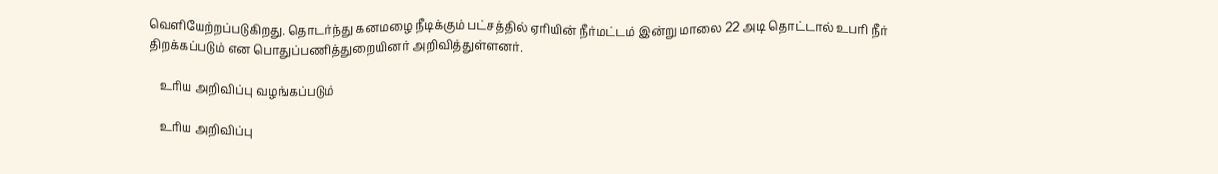வெளியேற்றப்படுகிறது. தொடர்ந்து கனமழை நீடிக்கும் பட்சத்தில் ஏரியின் நீர்மட்டம் இன்று மாலை 22 அடி தொட்டால் உபரி நீர் திறக்கப்படும் என பொதுப்பணித்துறையினர் அறிவித்துள்ளனர்.

    உரிய அறிவிப்பு வழங்கப்படும்

    உரிய அறிவிப்பு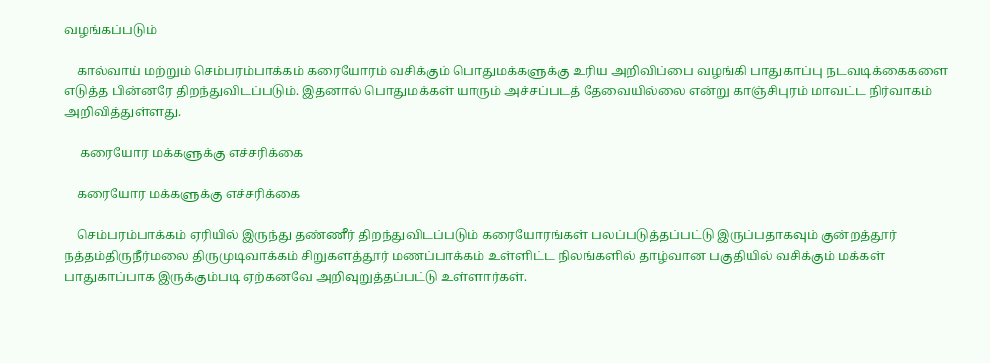வழங்கப்படும்

    கால்வாய் மற்றும் செம்பரம்பாக்கம் கரையோரம் வசிக்கும் பொதுமக்களுக்கு உரிய அறிவிப்பை வழங்கி பாதுகாப்பு நடவடிக்கைகளை எடுத்த பின்னரே திறந்துவிடப்படும். இதனால் பொதுமக்கள் யாரும் அச்சப்படத் தேவையில்லை என்று காஞ்சிபுரம் மாவட்ட நிர்வாகம் அறிவித்துள்ளது.

     கரையோர மக்களுக்கு எச்சரிக்கை

    கரையோர மக்களுக்கு எச்சரிக்கை

    செம்பரம்பாக்கம் ஏரியில் இருந்து தண்ணீர் திறந்துவிடப்படும் கரையோரங்கள் பலப்படுத்தப்பட்டு இருப்பதாகவும் குன்றத்தூர் நத்தம்திருநீர்மலை திருமுடிவாக்கம் சிறுகளத்தூர் மணப்பாக்கம் உள்ளிட்ட நிலங்களில் தாழ்வான பகுதியில் வசிக்கும் மக்கள் பாதுகாப்பாக இருக்கும்படி ஏற்கனவே அறிவுறுத்தப்பட்டு உள்ளார்கள்.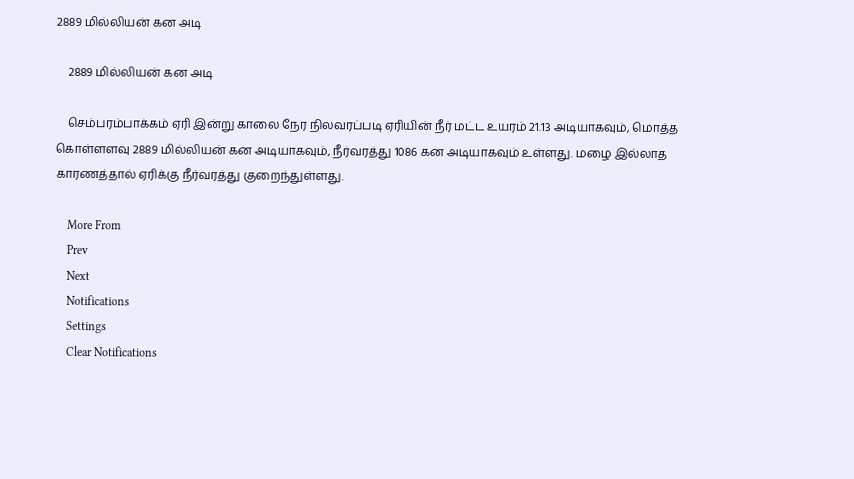2889 மில்லியன் கன அடி

    2889 மில்லியன் கன அடி

    செம்பரம்பாக்கம் ஏரி இன்று காலை நேர நிலவரப்படி ஏரியின் நீர் மட்ட உயரம் 21.13 அடியாகவும், மொத்த கொள்ளளவு 2889 மில்லியன் கன அடியாகவும், நீர்வரத்து 1086 கன அடியாகவும் உள்ளது. மழை இல்லாத காரணத்தால் ஏரிக்கு நீர்வரத்து குறைந்துள்ளது.

    More From
    Prev
    Next
    Notifications
    Settings
    Clear Notifications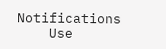Notifications
    Use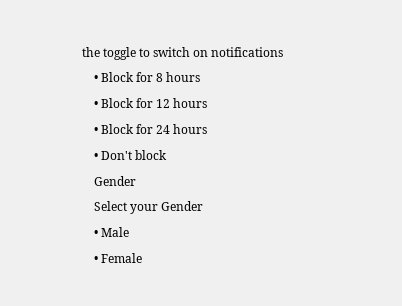the toggle to switch on notifications
    • Block for 8 hours
    • Block for 12 hours
    • Block for 24 hours
    • Don't block
    Gender
    Select your Gender
    • Male
    • Female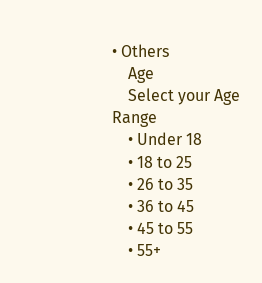• Others
    Age
    Select your Age Range
    • Under 18
    • 18 to 25
    • 26 to 35
    • 36 to 45
    • 45 to 55
    • 55+